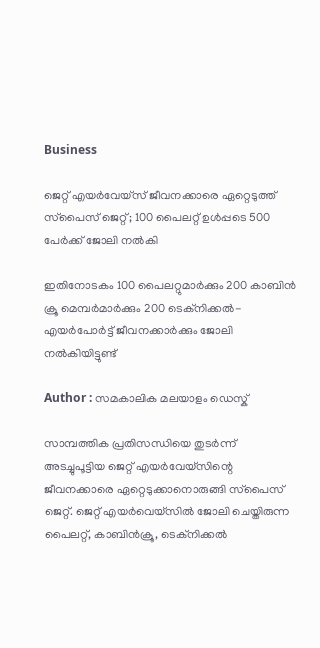Business

ജെറ്റ് എയര്‍വേയ്‌സ് ജീവനക്കാരെ ഏറ്റെടുത്ത് സ്‌പൈസ് ജെറ്റ്; 100 പൈലറ്റ് ഉള്‍പ്പടെ 500 പേര്‍ക്ക് ജോലി നല്‍കി

ഇതിനോടകം 100 പൈലറ്റുമാര്‍ക്കും 200 കാബിന്‍ ക്രൂ മെമ്പര്‍മാര്‍ക്കും 200 ടെക്‌നിക്കല്‍- എയര്‍പോര്‍ട്ട് ജീവനക്കാര്‍ക്കും ജോലി നല്‍കിയിട്ടുണ്ട്

Author : സമകാലിക മലയാളം ഡെസ്ക്

സാമ്പത്തിക പ്രതിസന്ധിയെ തുടര്‍ന്ന് അടച്ചുപൂട്ടിയ ജെറ്റ് എയര്‍വേയ്‌സിന്റെ ജീവനക്കാരെ ഏറ്റെടുക്കാനൊരുങ്ങി സ്‌പൈസ് ജെറ്റ്. ജെറ്റ് എയര്‍വെയ്‌സില്‍ ജോലി ചെയ്തിരുന്ന പൈലറ്റ്, കാബിന്‍ക്രൂ, ടെക്‌നിക്കല്‍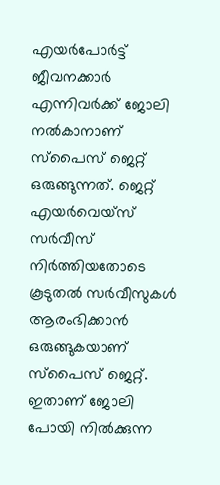എയര്‍പോര്‍ട്ട് ജീവനക്കാര്‍ എന്നിവര്‍ക്ക് ജോലി നല്‍കാനാണ് സ്‌പൈസ് ജെറ്റ് ഒരുങ്ങുന്നത്. ജെറ്റ് എയര്‍വെയ്‌സ് സര്‍വീസ് നിര്‍ത്തിയതോടെ കൂടുതല്‍ സര്‍വീസുകള്‍ ആരംഭിക്കാന്‍ ഒരുങ്ങുകയാണ് സ്‌പൈസ് ജെറ്റ്. ഇതാണ് ജോലി പോയി നില്‍ക്കുന്ന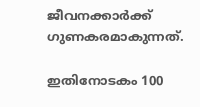ജീവനക്കാര്‍ക്ക് ഗുണകരമാകുന്നത്.

ഇതിനോടകം 100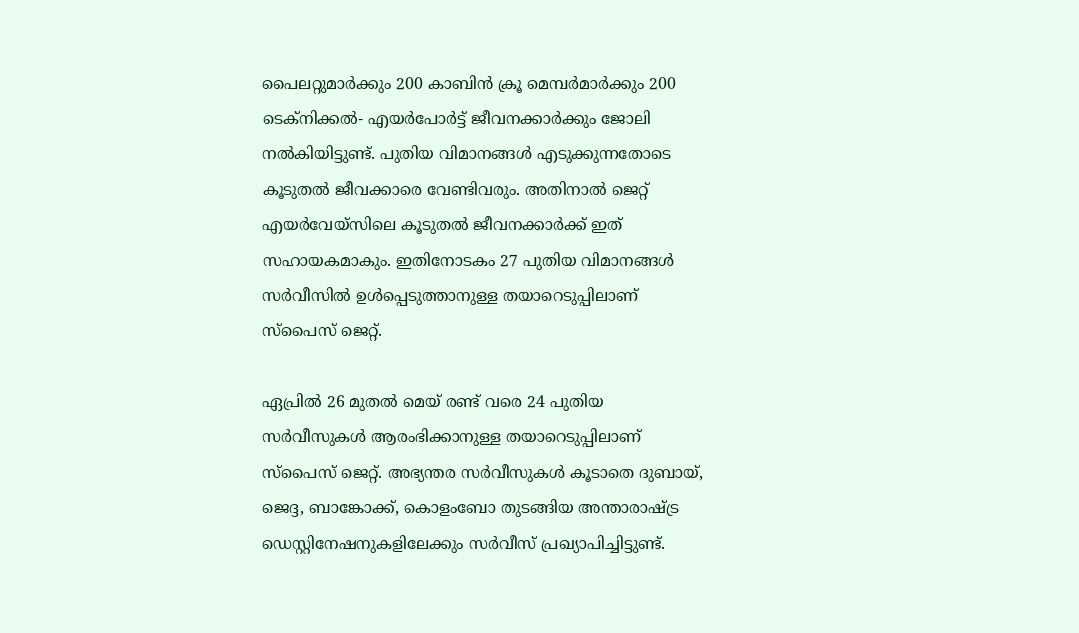പൈലറ്റുമാര്‍ക്കും 200 കാബിന്‍ ക്രൂ മെമ്പര്‍മാര്‍ക്കും 200 ടെക്‌നിക്കല്‍- എയര്‍പോര്‍ട്ട് ജീവനക്കാര്‍ക്കും ജോലി നല്‍കിയിട്ടുണ്ട്. പുതിയ വിമാനങ്ങള്‍ എടുക്കുന്നതോടെ കൂടുതല്‍ ജീവക്കാരെ വേണ്ടിവരും. അതിനാല്‍ ജെറ്റ് എയര്‍വേയ്‌സിലെ കൂടുതല്‍ ജീവനക്കാര്‍ക്ക് ഇത് സഹായകമാകും. ഇതിനോടകം 27 പുതിയ വിമാനങ്ങള്‍ സര്‍വീസില്‍ ഉള്‍പ്പെടുത്താനുള്ള തയാറെടുപ്പിലാണ് സ്‌പൈസ് ജെറ്റ്.

ഏപ്രില്‍ 26 മുതല്‍ മെയ് രണ്ട് വരെ 24 പുതിയ സര്‍വീസുകള്‍ ആരംഭിക്കാനുള്ള തയാറെടുപ്പിലാണ് സ്‌പൈസ് ജെറ്റ്. അഭ്യന്തര സര്‍വീസുകള്‍ കൂടാതെ ദുബായ്, ജെദ്ദ, ബാങ്കോക്ക്, കൊളംബോ തുടങ്ങിയ അന്താരാഷ്ട്ര ഡെസ്റ്റിനേഷനുകളിലേക്കും സര്‍വീസ് പ്രഖ്യാപിച്ചിട്ടുണ്ട്.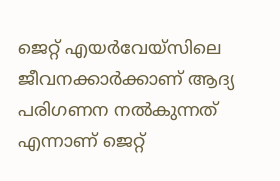ജെറ്റ് എയര്‍വേയ്‌സിലെ ജീവനക്കാര്‍ക്കാണ് ആദ്യ പരിഗണന നല്‍കുന്നത് എന്നാണ് ജെറ്റ്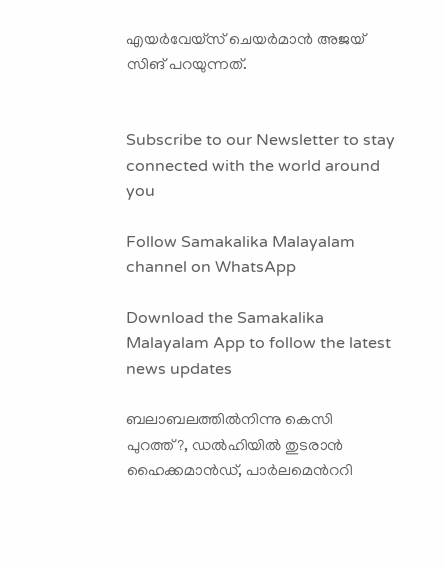എയര്‍വേയ്‌സ് ചെയര്‍മാന്‍ അജയ് സിങ് പറയുന്നത്.


Subscribe to our Newsletter to stay connected with the world around you

Follow Samakalika Malayalam channel on WhatsApp

Download the Samakalika Malayalam App to follow the latest news updates

ബലാബലത്തില്‍നിന്നു കെസി പുറത്ത്?, ഡല്‍ഹിയില്‍ തുടരാന്‍ ഹൈക്കമാന്‍ഡ്, പാര്‍ലമെന്‍ററി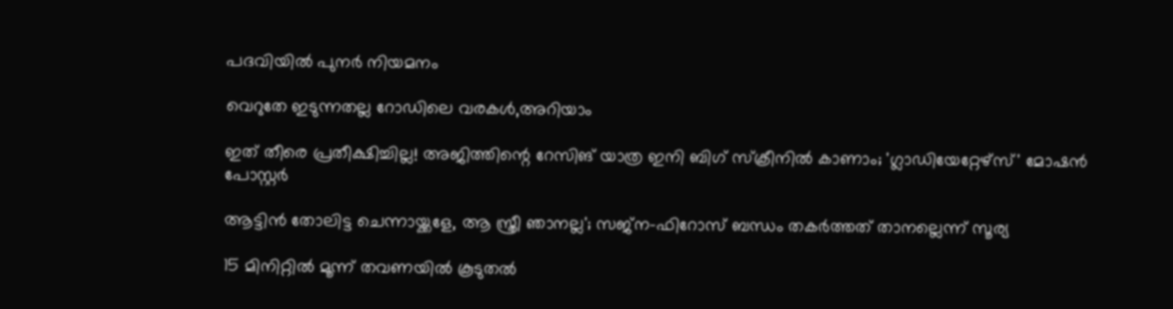പദവിയില്‍ പുനര്‍ നിയമനം

വെറുതേ ഇടുന്നതല്ല റോഡിലെ വരകൾ,അറിയാം

ഇത് തീരെ പ്രതീക്ഷിച്ചില്ല! അജിത്തിന്റെ റേസിങ് യാത്ര ഇനി ബിഗ് സ്ക്രീനിൽ കാണാം; 'ഗ്ലാഡിയേറ്റേഴ്‌സ്' മോഷൻ പോസ്റ്റർ

ആട്ടിന്‍ തോലിട്ട ചെന്നായ്ക്കളേ, ആ സ്ത്രീ ഞാനല്ല'; സജ്‌ന-ഫിറോസ് ബന്ധം തകര്‍ത്തത് താനല്ലെന്ന് സൂര്യ

15 മിനിറ്റിൽ മൂന്ന് തവണയിൽ കൂടുതൽ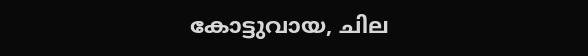കോട്ടുവായ, ചില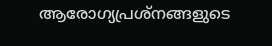ആരോഗ്യപ്രശ്നങ്ങളുടെ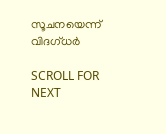സൂചനയെന്ന് വിദഗ്ധർ

SCROLL FOR NEXT